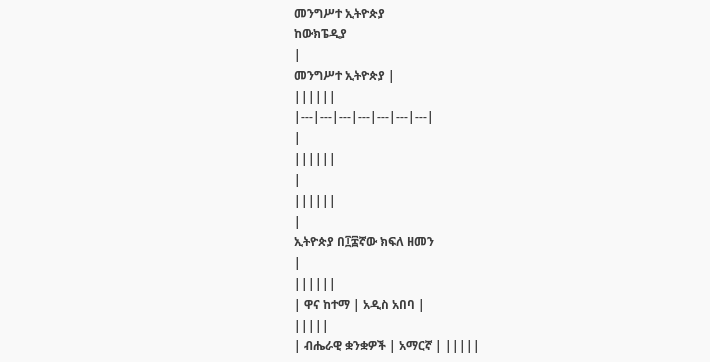መንግሥተ ኢትዮጵያ
ከውክፔዲያ
|
መንግሥተ ኢትዮጵያ |
||||||
|---|---|---|---|---|---|---|
|
||||||
|
||||||
|
ኢትዮጵያ በ፲፰ኛው ክፍለ ዘመን
|
||||||
| ዋና ከተማ | አዲስ አበባ |
|||||
| ብሔራዊ ቋንቋዎች | አማርኛ | |||||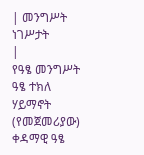| መንግሥት ነገሥታት
|
የዓፄ መንግሥት ዓፄ ተክለ ሃይማኖት (የመጀመሪያው) ቀዳማዊ ዓፄ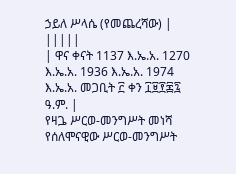ኃይለ ሥላሴ (የመጨረሻው) |
|||||
| ዋና ቀናት 1137 እ.ኤ.አ. 1270 እ.ኤ.አ. 1936 እ.ኤ.አ. 1974 እ.ኤ.አ. መጋቢት ፫ ቀን ፲፱፻፷፯ ዓ.ም. |
የዛጔ ሥርወ-መንግሥት መነሻ የሰለሞናዊው ሥርወ-መንግሥት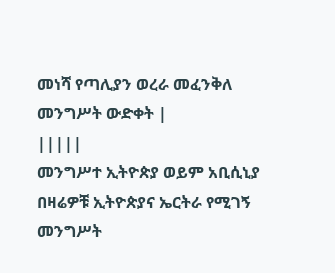መነሻ የጣሊያን ወረራ መፈንቅለ መንግሥት ውድቀት |
|||||
መንግሥተ ኢትዮጵያ ወይም አቢሲኒያ በዛሬዎቹ ኢትዮጵያና ኤርትራ የሚገኝ መንግሥት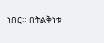ነበር። በትልቅነቱ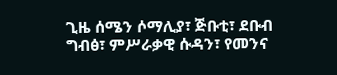ጊዜ ሰሜን ሶማሊያ፣ ጅቡቲ፣ ደቡብ ግብፅ፣ ምሥራቃዊ ሱዳን፣ የመንና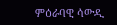ምዕራባዊ ሳውዲ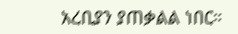አረቢያን ያጠቃልል ነበር።